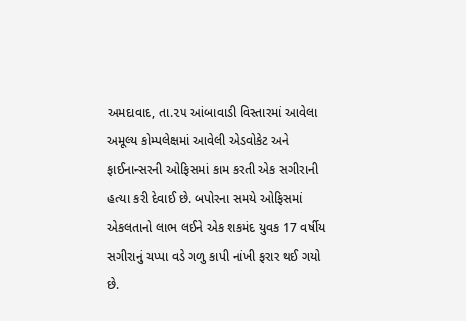અમદાવાદ, તા.૨૫ આંબાવાડી વિસ્તારમાં આવેલા અમૂલ્ય કોમ્પલેક્ષમાં આવેલી એડવોકેટ અને ફાઈનાન્સરની ઓફિસમાં કામ કરતી એક સગીરાની હત્યા કરી દેવાઈ છે. બપોરના સમયે ઓફિસમાં એકલતાનો લાભ લઈને એક શકમંદ યુવક 17 વર્ષીય સગીરાનું ચપ્પા વડે ગળુ કાપી નાંખી ફરાર થઈ ગયો છે.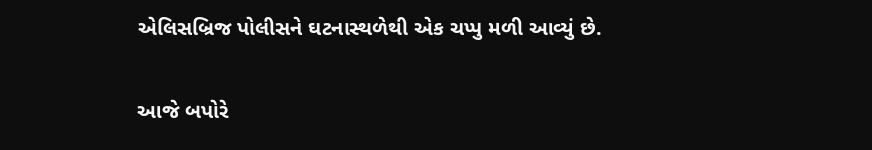એલિસબ્રિજ પોલીસને ઘટનાસ્થળેથી એક ચપ્પુ મળી આવ્યું છે.

આજે બપોરે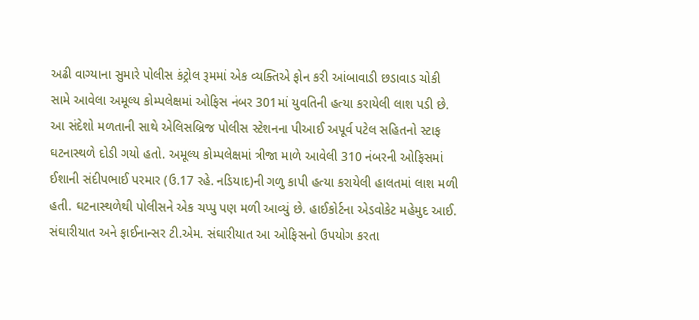અઢી વાગ્યાના સુમારે પોલીસ કંટ્રોલ રૂમમાં એક વ્યક્તિએ ફોન કરી આંબાવાડી છડાવાડ ચોકી સામે આવેલા અમૂલ્ય કોમ્પલેક્ષમાં ઓફિસ નંબર 301માં યુવતિની હત્યા કરાયેલી લાશ પડી છે. આ સંદેશો મળતાની સાથે એલિસબ્રિજ પોલીસ સ્ટેશનના પીઆઈ અપૂર્વ પટેલ સહિતનો સ્ટાફ ઘટનાસ્થળે દોડી ગયો હતો. અમૂલ્ય કોમ્પલેક્ષમાં ત્રીજા માળે આવેલી 310 નંબરની ઓફિસમાં ઈશાની સંદીપભાઈ પરમાર (ઉ.17 રહે. નડિયાદ)ની ગળુ કાપી હત્યા કરાયેલી હાલતમાં લાશ મળી હતી. ઘટનાસ્થળેથી પોલીસને એક ચપ્પુ પણ મળી આવ્યું છે. હાઈકોર્ટના એડવોકેટ મહેમુદ આઈ. સંઘારીયાત અને ફાઈનાન્સર ટી.એમ. સંઘારીયાત આ ઓફિસનો ઉપયોગ કરતા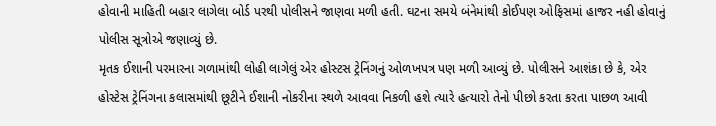હોવાની માહિતી બહાર લાગેલા બોર્ડ પરથી પોલીસને જાણવા મળી હતી. ઘટના સમયે બંનેમાંથી કોઈપણ ઓફિસમાં હાજર નહી હોવાનું પોલીસ સૂત્રોએ જણાવ્યું છે.
મૃતક ઈશાની પરમારના ગળામાંથી લોહી લાગેલું એર હોસ્ટસ ટ્રેનિંગનું ઓળખપત્ર પણ મળી આવ્યું છે. પોલીસને આશંકા છે કે, એર હોસ્ટેસ ટ્રેનિંગના કલાસમાંથી છૂટીને ઈશાની નોકરીના સ્થળે આવવા નિકળી હશે ત્યારે હત્યારો તેનો પીછો કરતા કરતા પાછળ આવી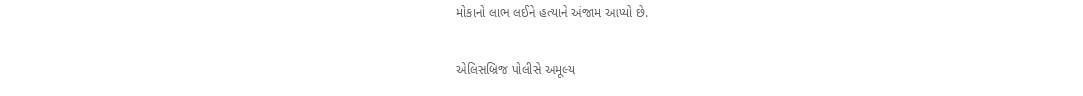મોકાનો લાભ લઈને હત્યાને અંજામ આપ્યો છે.

એલિસબ્રિજ પોલીસે અમૂલ્ય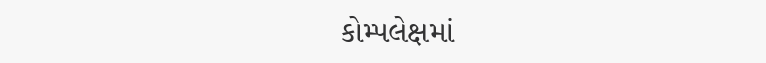કોમ્પલેક્ષમાં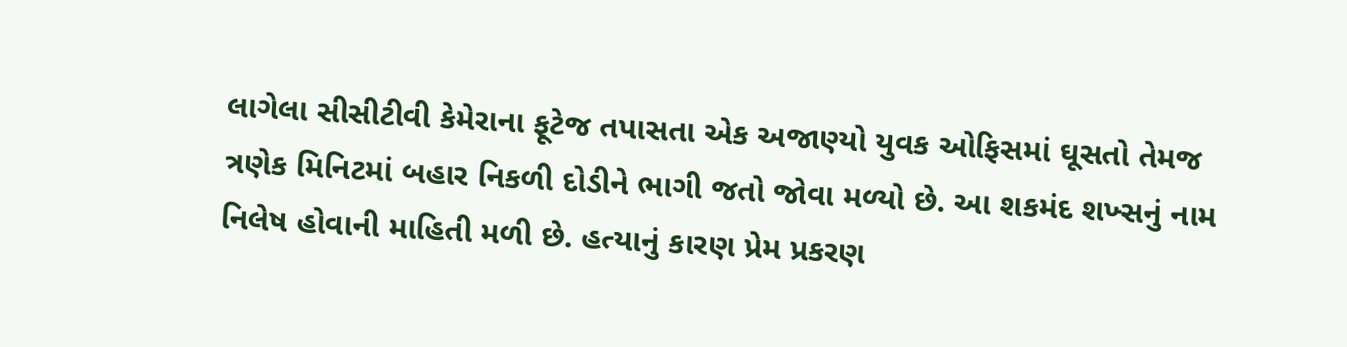લાગેલા સીસીટીવી કેમેરાના ફૂટેજ તપાસતા એક અજાણ્યો યુવક ઓફિસમાં ઘૂસતો તેમજ ત્રણેક મિનિટમાં બહાર નિકળી દોડીને ભાગી જતો જોવા મળ્યો છે. આ શકમંદ શખ્સનું નામ નિલેષ હોવાની માહિતી મળી છે. હત્યાનું કારણ પ્રેમ પ્રકરણ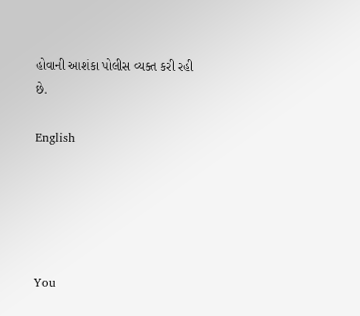હોવાની આશંકા પોલીસ વ્યક્ત કરી રહી છે.

English





You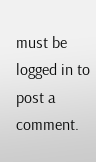must be logged in to post a comment.